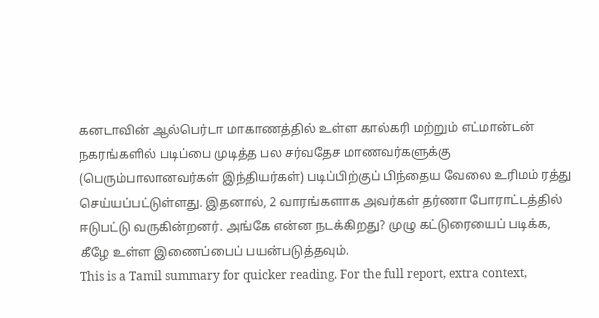கனடாவின் ஆல்பெர்டா மாகாணத்தில் உள்ள கால்கரி மற்றும் எட்மான்டன் நகரங்களில் படிப்பை முடித்த பல சர்வதேச மாணவர்களுக்கு (பெரும்பாலானவர்கள் இந்தியர்கள்) படிப்பிற்குப் பிந்தைய வேலை உரிமம் ரத்து செய்யப்பட்டுள்ளது. இதனால், 2 வாரங்களாக அவர்கள் தர்ணா போராட்டத்தில் ஈடுபட்டு வருகின்றனர். அங்கே என்ன நடக்கிறது? முழு கட்டுரையைப் படிக்க, கீழே உள்ள இணைப்பைப் பயன்படுத்தவும்.
This is a Tamil summary for quicker reading. For the full report, extra context,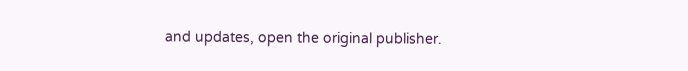and updates, open the original publisher.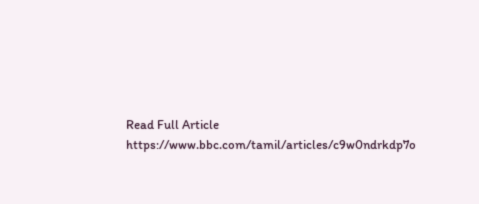Read Full Article
https://www.bbc.com/tamil/articles/c9w0ndrkdp7o